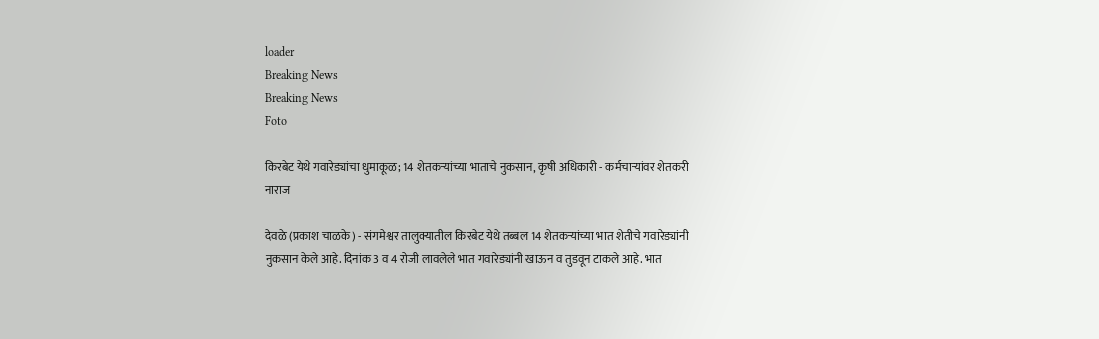loader
Breaking News
Breaking News
Foto

किरबेट येथे गवारेड्यांचा धुमाकूळ; 14 शेतकऱ्यांच्या भाताचे नुकसान, कृषी अधिकारी - कर्मचाऱ्यांवर शेतकरी नाराज

देवळे (प्रकाश चाळके) - संगमेश्वर तालुक्यातील किरबेट येथे तब्बल 14 शेतकऱ्यांच्या भात शेतीचे गवारेड्यांनी नुकसान केले आहे. दिनांक 3 व 4 रोजी लावलेले भात गवारेड्यांनी खाऊन व तुडवून टाकले आहे. भात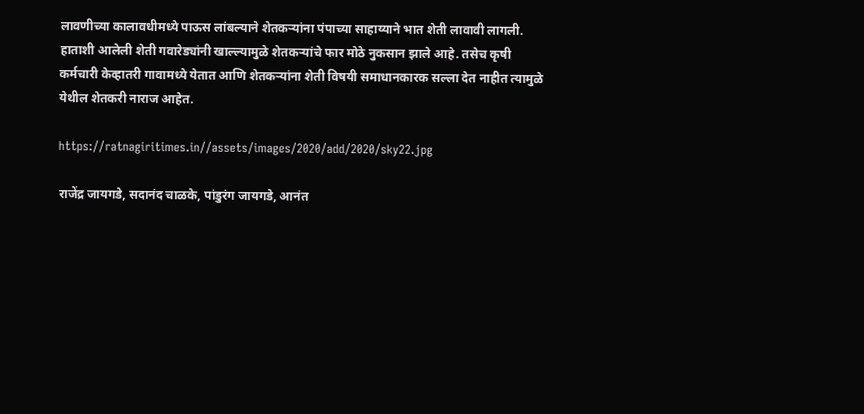लावणीच्या कालावधीमध्ये पाऊस लांबल्याने शेतकऱ्यांना पंपाच्या साहाय्याने भात शेती लावावी लागली. हाताशी आलेली शेती गवारेड्यांनी खाल्ल्यामुळे शेतकऱ्यांचे फार मोठे नुकसान झाले आहे. तसेच कृषी कर्मचारी केव्हातरी गावामध्ये येतात आणि शेतकऱ्यांना शेती विषयी समाधानकारक सल्ला देत नाहीत त्यामुळे येथील शेतकरी नाराज आहेत.

https://ratnagiritimes.in//assets/images/2020/add/2020/sky22.jpg

राजेंद्र जायगडे, सदानंद चाळके, पांडुरंग जायगडे, आनंत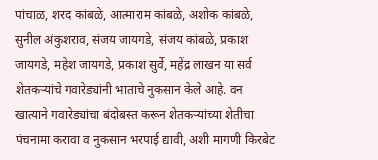पांचाळ, शरद कांबळे, आत्माराम कांबळे, अशोक कांबळे, सुनील अंकुशराव, संजय जायगडे, संजय कांबळे, प्रकाश जायगडे, महेश जायगडे, प्रकाश सुर्वे, महेंद्र लाखन या सर्व शेतकऱ्यांचे गवारेड्यांनी भाताचे नुकसान केले आहे. वन खात्याने गवारेड्यांचा बंदोबस्त करून शेतकऱ्यांच्या शेतीचा पंचनामा करावा व नुकसान भरपाई द्यावी, अशी मागणी किरबेट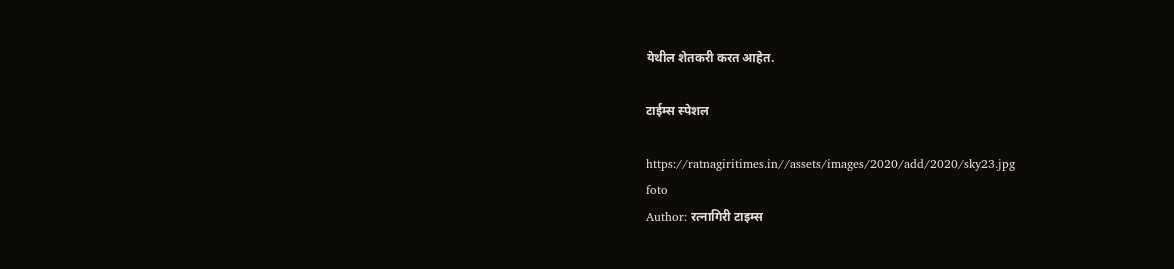येथील शेतकरी करत आहेत.

टाईम्स स्पेशल

https://ratnagiritimes.in//assets/images/2020/add/2020/sky23.jpg
foto
Author: रत्नागिरी टाइम्स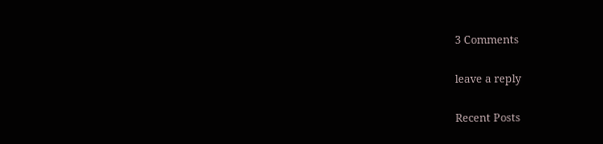3 Comments

leave a reply

Recent Posts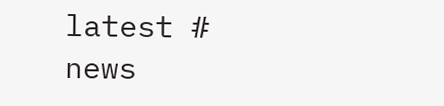latest # news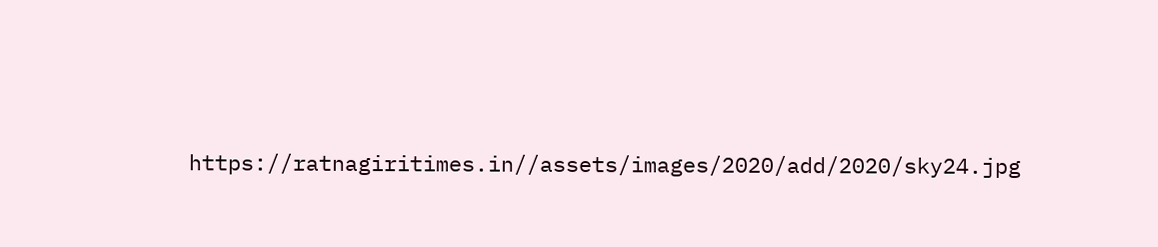https://ratnagiritimes.in//assets/images/2020/add/2020/sky24.jpg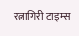रत्नागिरी टाइम्स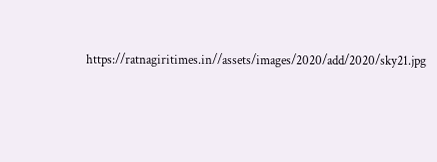https://ratnagiritimes.in//assets/images/2020/add/2020/sky21.jpg